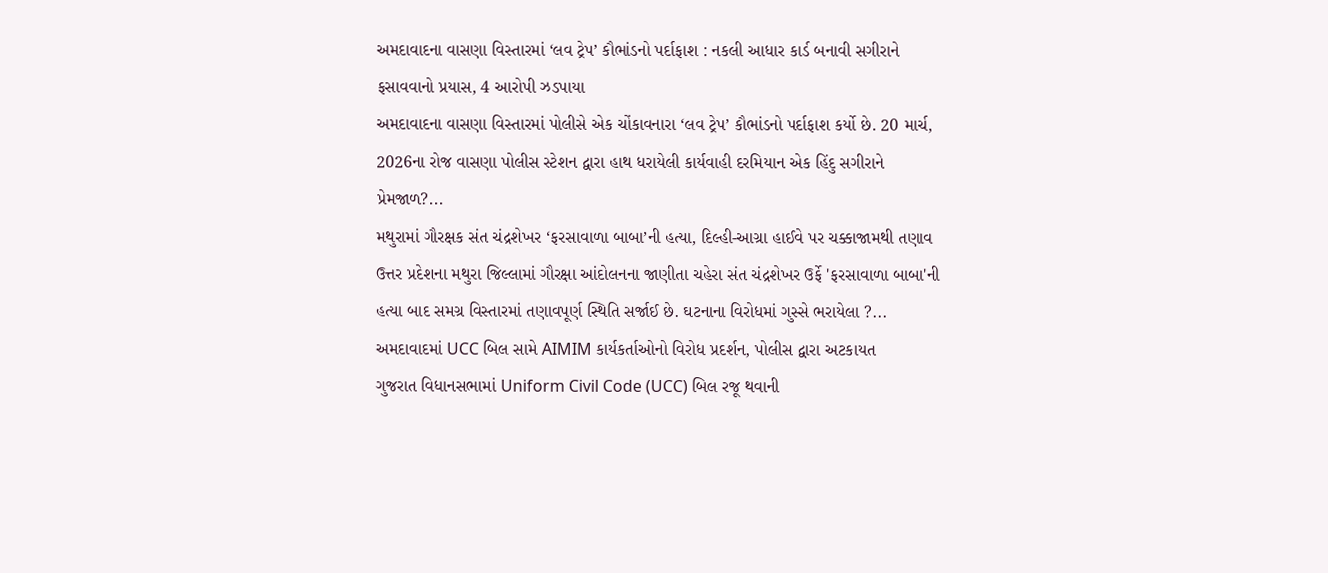અમદાવાદના વાસણા વિસ્તારમાં ‘લવ ટ્રેપ’ કૌભાંડનો પર્દાફાશ : નકલી આધાર કાર્ડ બનાવી સગીરાને ફસાવવાનો પ્રયાસ, 4 આરોપી ઝડપાયા
અમદાવાદના વાસણા વિસ્તારમાં પોલીસે એક ચોંકાવનારા ‘લવ ટ્રેપ’ કૌભાંડનો પર્દાફાશ કર્યો છે. 20 માર્ચ, 2026ના રોજ વાસણા પોલીસ સ્ટેશન દ્વારા હાથ ધરાયેલી કાર્યવાહી દરમિયાન એક હિંદુ સગીરાને પ્રેમજાળ?...
મથુરામાં ગૌરક્ષક સંત ચંદ્રશેખર ‘ફરસાવાળા બાબા’ની હત્યા, દિલ્હી-આગ્રા હાઈવે પર ચક્કાજામથી તણાવ
ઉત્તર પ્રદેશના મથુરા જિલ્લામાં ગૌરક્ષા આંદોલનના જાણીતા ચહેરા સંત ચંદ્રશેખર ઉર્ફે 'ફરસાવાળા બાબા'ની હત્યા બાદ સમગ્ર વિસ્તારમાં તણાવપૂર્ણ સ્થિતિ સર્જાઈ છે. ઘટનાના વિરોધમાં ગુસ્સે ભરાયેલા ?...
અમદાવાદમાં UCC બિલ સામે AIMIM કાર્યકર્તાઓનો વિરોધ પ્રદર્શન, પોલીસ દ્વારા અટકાયત
ગુજરાત વિધાનસભામાં Uniform Civil Code (UCC) બિલ રજૂ થવાની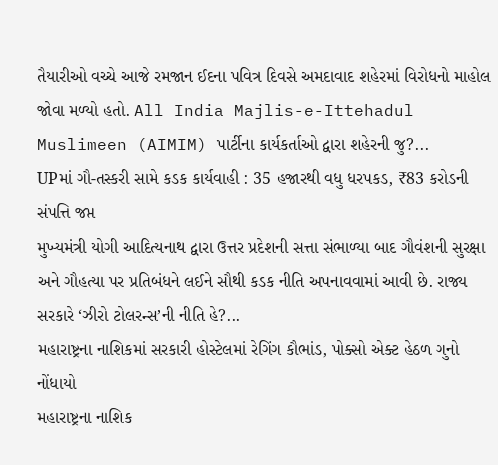તૈયારીઓ વચ્ચે આજે રમજાન ઈદના પવિત્ર દિવસે અમદાવાદ શહેરમાં વિરોધનો માહોલ જોવા મળ્યો હતો. All India Majlis-e-Ittehadul Muslimeen (AIMIM) પાર્ટીના કાર્યકર્તાઓ દ્વારા શહેરની જુ?...
UPમાં ગૌ-તસ્કરી સામે કડક કાર્યવાહી : 35 હજારથી વધુ ધરપકડ, ₹83 કરોડની સંપત્તિ જપ્ત
મુખ્યમંત્રી યોગી આદિત્યનાથ દ્વારા ઉત્તર પ્રદેશની સત્તા સંભાળ્યા બાદ ગૌવંશની સુરક્ષા અને ગૌહત્યા પર પ્રતિબંધને લઈને સૌથી કડક નીતિ અપનાવવામાં આવી છે. રાજ્ય સરકારે ‘ઝીરો ટોલરન્સ’ની નીતિ હે?...
મહારાષ્ટ્રના નાશિકમાં સરકારી હોસ્ટેલમાં રેગિંગ કૌભાંડ, પોક્સો એક્ટ હેઠળ ગુનો નોંધાયો
મહારાષ્ટ્રના નાશિક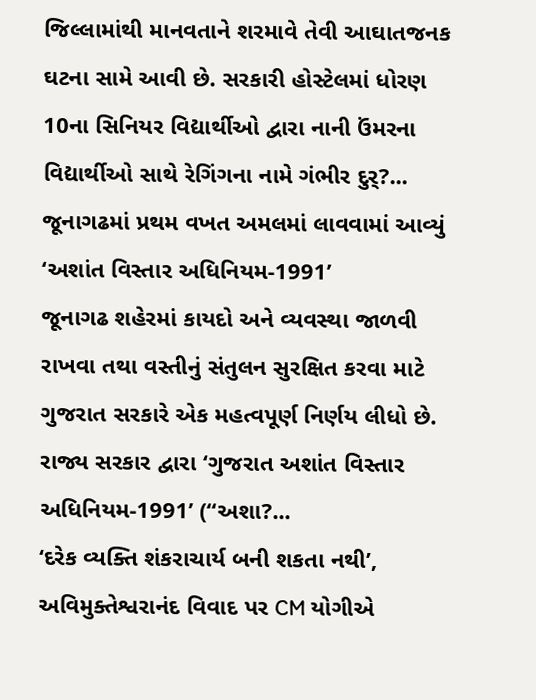જિલ્લામાંથી માનવતાને શરમાવે તેવી આઘાતજનક ઘટના સામે આવી છે. સરકારી હોસ્ટેલમાં ધોરણ 10ના સિનિયર વિદ્યાર્થીઓ દ્વારા નાની ઉંમરના વિદ્યાર્થીઓ સાથે રેગિંગના નામે ગંભીર દુર્?...
જૂનાગઢમાં પ્રથમ વખત અમલમાં લાવવામાં આવ્યું ‘અશાંત વિસ્તાર અધિનિયમ-1991’
જૂનાગઢ શહેરમાં કાયદો અને વ્યવસ્થા જાળવી રાખવા તથા વસ્તીનું સંતુલન સુરક્ષિત કરવા માટે ગુજરાત સરકારે એક મહત્વપૂર્ણ નિર્ણય લીધો છે. રાજ્ય સરકાર દ્વારા ‘ગુજરાત અશાંત વિસ્તાર અધિનિયમ-1991’ (“અશા?...
‘દરેક વ્યક્તિ શંકરાચાર્ય બની શકતા નથી’, અવિમુક્તેશ્વરાનંદ વિવાદ પર CM યોગીએ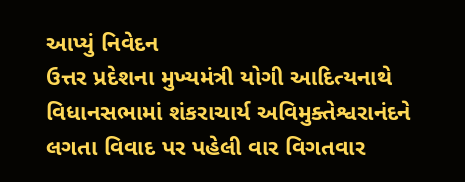આપ્યું નિવેદન
ઉત્તર પ્રદેશના મુખ્યમંત્રી યોગી આદિત્યનાથે વિધાનસભામાં શંકરાચાર્ય અવિમુક્તેશ્વરાનંદને લગતા વિવાદ પર પહેલી વાર વિગતવાર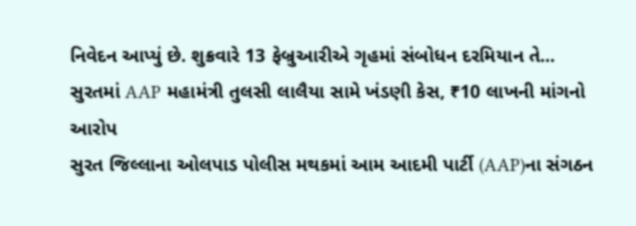નિવેદન આપ્યું છે. શુક્રવારે 13 ફેબ્રુઆરીએ ગૃહમાં સંબોધન દરમિયાન તે...
સુરતમાં AAP મહામંત્રી તુલસી લાલૈયા સામે ખંડણી કેસ, ₹10 લાખની માંગનો આરોપ
સુરત જિલ્લાના ઓલપાડ પોલીસ મથકમાં આમ આદમી પાર્ટી (AAP)ના સંગઠન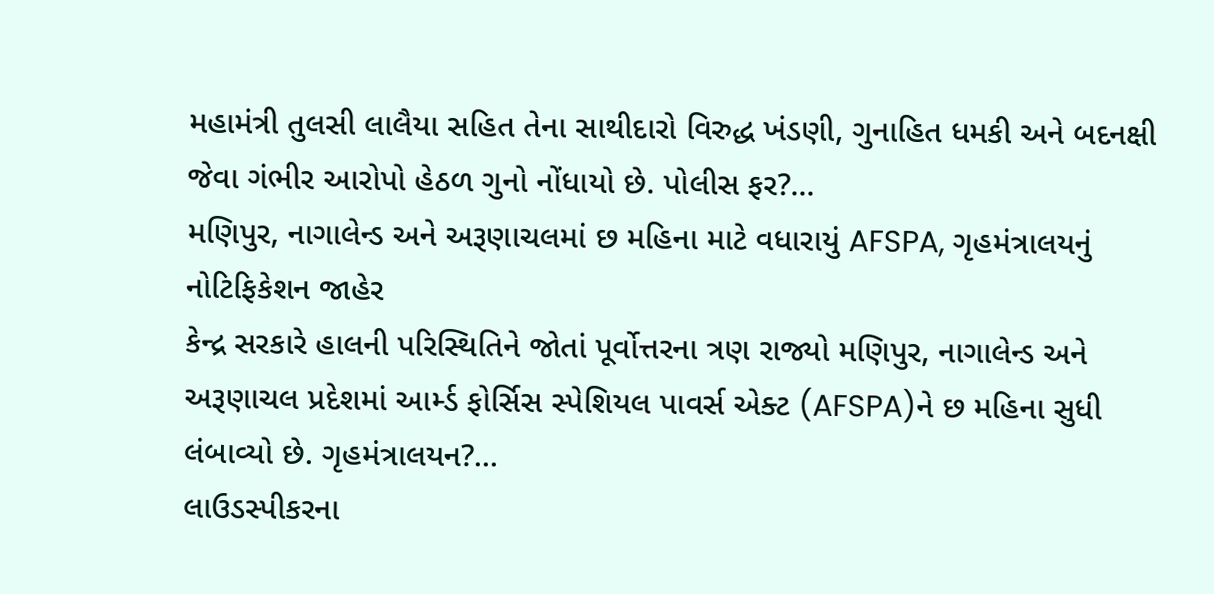મહામંત્રી તુલસી લાલૈયા સહિત તેના સાથીદારો વિરુદ્ધ ખંડણી, ગુનાહિત ધમકી અને બદનક્ષી જેવા ગંભીર આરોપો હેઠળ ગુનો નોંધાયો છે. પોલીસ ફર?...
મણિપુર, નાગાલેન્ડ અને અરૂણાચલમાં છ મહિના માટે વધારાયું AFSPA, ગૃહમંત્રાલયનું નોટિફિકેશન જાહેર
કેન્દ્ર સરકારે હાલની પરિસ્થિતિને જોતાં પૂર્વોત્તરના ત્રણ રાજ્યો મણિપુર, નાગાલેન્ડ અને અરૂણાચલ પ્રદેશમાં આર્મ્ડ ફોર્સિસ સ્પેશિયલ પાવર્સ એક્ટ (AFSPA)ને છ મહિના સુધી લંબાવ્યો છે. ગૃહમંત્રાલયન?...
લાઉડસ્પીકરના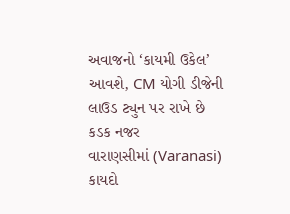અવાજનો ‘કાયમી ઉકેલ’ આવશે, CM યોગી ડીજેની લાઉડ ટ્યુન પર રાખે છે કડક નજર
વારાણસીમાં (Varanasi) કાયદો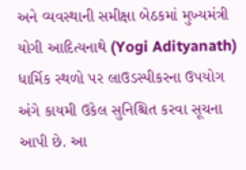અને વ્યવસ્થાની સમીક્ષા બેઠકમાં મુખ્યમંત્રી યોગી આદિત્યનાથે (Yogi Adityanath) ધાર્મિક સ્થળો પર લાઉડસ્પીકરના ઉપયોગ અંગે કાયમી ઉકેલ સુનિશ્ચિત કરવા સૂચના આપી છે. આ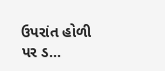ઉપરાંત હોળી પર ડ...